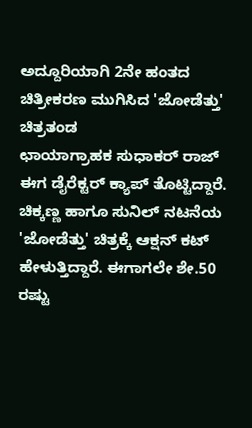ಅದ್ದೂರಿಯಾಗಿ 2ನೇ ಹಂತದ ಚಿತ್ರೀಕರಣ ಮುಗಿಸಿದ 'ಜೋಡೆತ್ತು' ಚಿತ್ರತಂಡ
ಛಾಯಾಗ್ರಾಹಕ ಸುಧಾಕರ್ ರಾಜ್ ಈಗ ಡೈರೆಕ್ಟರ್ ಕ್ಯಾಪ್ ತೊಟ್ಟಿದ್ದಾರೆ. ಚಿಕ್ಕಣ್ಣ ಹಾಗೂ ಸುನಿಲ್ ನಟನೆಯ 'ಜೋಡೆತ್ತು' ಚಿತ್ರಕ್ಕೆ ಆಕ್ಷನ್ ಕಟ್ ಹೇಳುತ್ತಿದ್ದಾರೆ. ಈಗಾಗಲೇ ಶೇ.50 ರಷ್ಟು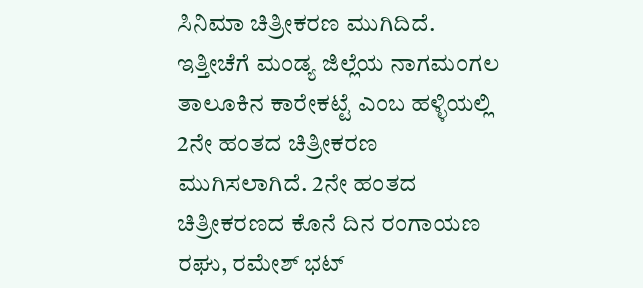ಸಿನಿಮಾ ಚಿತ್ರೀಕರಣ ಮುಗಿದಿದೆ. ಇತ್ತೀಚೆಗೆ ಮಂಡ್ಯ ಜಿಲ್ಲೆಯ ನಾಗಮಂಗಲ ತಾಲೂಕಿನ ಕಾರೇಕಟ್ಟೆ ಎಂಬ ಹಳ್ಳಿಯಲ್ಲಿ 2ನೇ ಹಂತದ ಚಿತ್ರೀಕರಣ ಮುಗಿಸಲಾಗಿದೆ. 2ನೇ ಹಂತದ ಚಿತ್ರೀಕರಣದ ಕೊನೆ ದಿನ ರಂಗಾಯಣ ರಘು, ರಮೇಶ್ ಭಟ್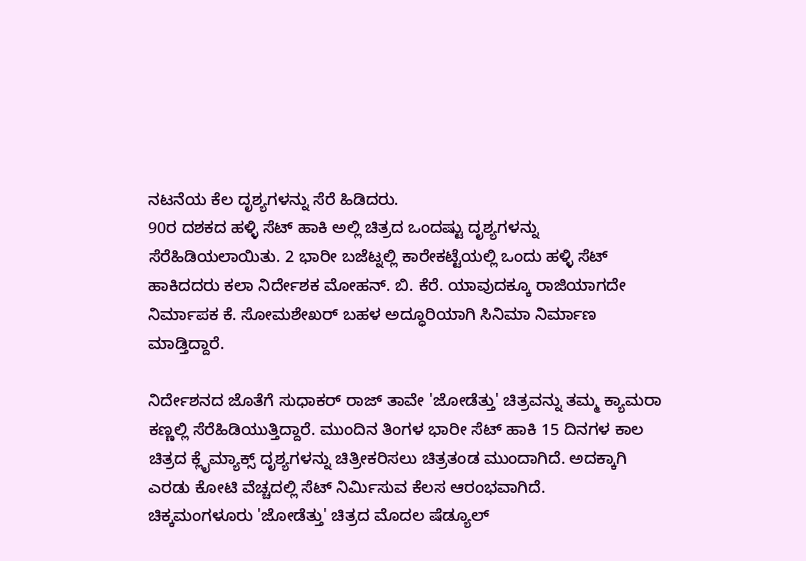ನಟನೆಯ ಕೆಲ ದೃಶ್ಯಗಳನ್ನು ಸೆರೆ ಹಿಡಿದರು.
90ರ ದಶಕದ ಹಳ್ಳಿ ಸೆಟ್ ಹಾಕಿ ಅಲ್ಲಿ ಚಿತ್ರದ ಒಂದಷ್ಟು ದೃಶ್ಯಗಳನ್ನು ಸೆರೆಹಿಡಿಯಲಾಯಿತು. 2 ಭಾರೀ ಬಜೆಟ್ನಲ್ಲಿ ಕಾರೇಕಟ್ಟೆಯಲ್ಲಿ ಒಂದು ಹಳ್ಳಿ ಸೆಟ್ ಹಾಕಿದದರು ಕಲಾ ನಿರ್ದೇಶಕ ಮೋಹನ್. ಬಿ. ಕೆರೆ. ಯಾವುದಕ್ಕೂ ರಾಜಿಯಾಗದೇ ನಿರ್ಮಾಪಕ ಕೆ. ಸೋಮಶೇಖರ್ ಬಹಳ ಅದ್ಧೂರಿಯಾಗಿ ಸಿನಿಮಾ ನಿರ್ಮಾಣ ಮಾಡ್ತಿದ್ದಾರೆ.

ನಿರ್ದೇಶನದ ಜೊತೆಗೆ ಸುಧಾಕರ್ ರಾಜ್ ತಾವೇ 'ಜೋಡೆತ್ತು' ಚಿತ್ರವನ್ನು ತಮ್ಮ ಕ್ಯಾಮರಾ ಕಣ್ಣಲ್ಲಿ ಸೆರೆಹಿಡಿಯುತ್ತಿದ್ದಾರೆ. ಮುಂದಿನ ತಿಂಗಳ ಭಾರೀ ಸೆಟ್ ಹಾಕಿ 15 ದಿನಗಳ ಕಾಲ ಚಿತ್ರದ ಕ್ಲೈಮ್ಯಾಕ್ಸ್ ದೃಶ್ಯಗಳನ್ನು ಚಿತ್ರೀಕರಿಸಲು ಚಿತ್ರತಂಡ ಮುಂದಾಗಿದೆ. ಅದಕ್ಕಾಗಿ ಎರಡು ಕೋಟಿ ವೆಚ್ಚದಲ್ಲಿ ಸೆಟ್ ನಿರ್ಮಿಸುವ ಕೆಲಸ ಆರಂಭವಾಗಿದೆ.
ಚಿಕ್ಕಮಂಗಳೂರು 'ಜೋಡೆತ್ತು' ಚಿತ್ರದ ಮೊದಲ ಷೆಡ್ಯೂಲ್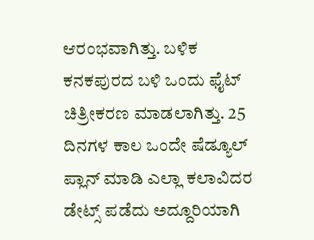ಆರಂಭವಾಗಿತ್ತು. ಬಳಿಕ ಕನಕಪುರದ ಬಳಿ ಒಂದು ಫೈಟ್ ಚಿತ್ರೀಕರಣ ಮಾಡಲಾಗಿತ್ತು. 25 ದಿನಗಳ ಕಾಲ ಒಂದೇ ಷೆಡ್ಯೂಲ್ ಪ್ಲಾನ್ ಮಾಡಿ ಎಲ್ಲಾ ಕಲಾವಿದರ ಡೇಟ್ಸ್ ಪಡೆದು ಅದ್ದೂರಿಯಾಗಿ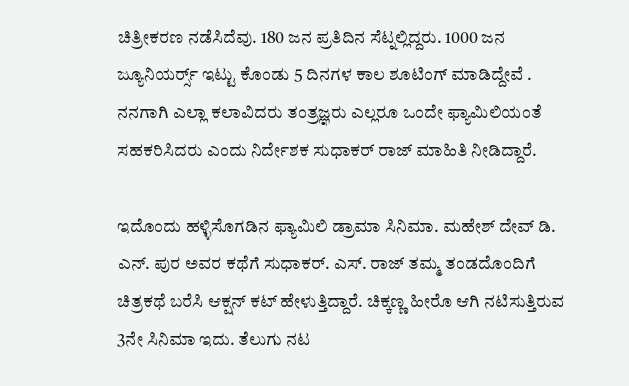ಚಿತ್ರೀಕರಣ ನಡೆಸಿದೆವು. 180 ಜನ ಪ್ರತಿದಿನ ಸೆಟ್ನಲ್ಲಿದ್ದರು. 1000 ಜನ ಜ್ಯೂನಿಯರ್ರ್ಸ್ ಇಟ್ಟು ಕೊಂಡು 5 ದಿನಗಳ ಕಾಲ ಶೂಟಿಂಗ್ ಮಾಡಿದ್ದೇವೆ . ನನಗಾಗಿ ಎಲ್ಲಾ ಕಲಾವಿದರು ತಂತ್ರಜ್ಞರು ಎಲ್ಲರೂ ಒಂದೇ ಫ್ಯಾಮಿಲಿಯಂತೆ ಸಹಕರಿಸಿದರು ಎಂದು ನಿರ್ದೇಶಕ ಸುಧಾಕರ್ ರಾಜ್ ಮಾಹಿತಿ ನೀಡಿದ್ದಾರೆ.

ಇದೊಂದು ಹಳ್ಳಿಸೊಗಡಿನ ಫ್ಯಾಮಿಲಿ ಡ್ರಾಮಾ ಸಿನಿಮಾ. ಮಹೇಶ್ ದೇವ್ ಡಿ. ಎನ್. ಪುರ ಅವರ ಕಥೆಗೆ ಸುಧಾಕರ್. ಎಸ್. ರಾಜ್ ತಮ್ಮ ತಂಡದೊಂದಿಗೆ ಚಿತ್ರಕಥೆ ಬರೆಸಿ ಆಕ್ಷನ್ ಕಟ್ ಹೇಳುತ್ತಿದ್ದಾರೆ. ಚಿಕ್ಕಣ್ಣ ಹೀರೊ ಆಗಿ ನಟಿಸುತ್ತಿರುವ 3ನೇ ಸಿನಿಮಾ ಇದು. ತೆಲುಗು ನಟ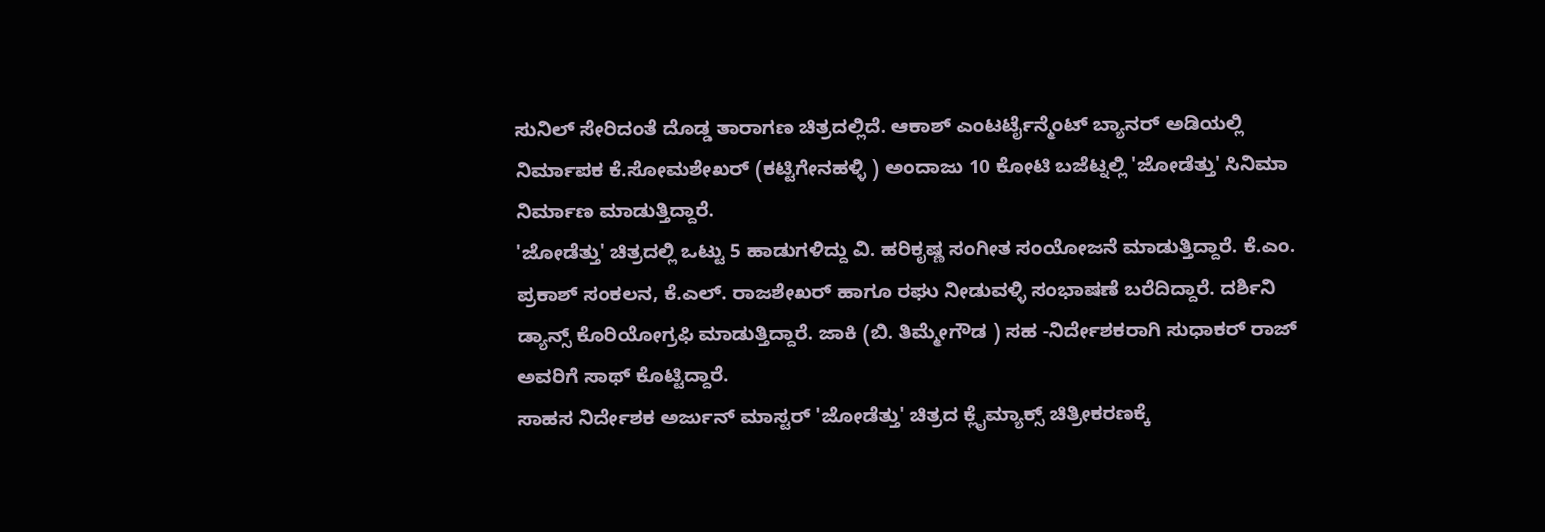ಸುನಿಲ್ ಸೇರಿದಂತೆ ದೊಡ್ಡ ತಾರಾಗಣ ಚಿತ್ರದಲ್ಲಿದೆ. ಆಕಾಶ್ ಎಂಟರ್ಟೈನ್ಮೆಂಟ್ ಬ್ಯಾನರ್ ಅಡಿಯಲ್ಲಿ ನಿರ್ಮಾಪಕ ಕೆ.ಸೋಮಶೇಖರ್ (ಕಟ್ಟಿಗೇನಹಳ್ಳಿ ) ಅಂದಾಜು 10 ಕೋಟಿ ಬಜೆಟ್ನಲ್ಲಿ 'ಜೋಡೆತ್ತು' ಸಿನಿಮಾ ನಿರ್ಮಾಣ ಮಾಡುತ್ತಿದ್ದಾರೆ.
'ಜೋಡೆತ್ತು' ಚಿತ್ರದಲ್ಲಿ ಒಟ್ಟು 5 ಹಾಡುಗಳಿದ್ದು ವಿ. ಹರಿಕೃಷ್ಣ ಸಂಗೀತ ಸಂಯೋಜನೆ ಮಾಡುತ್ತಿದ್ದಾರೆ. ಕೆ.ಎಂ. ಪ್ರಕಾಶ್ ಸಂಕಲನ, ಕೆ.ಎಲ್. ರಾಜಶೇಖರ್ ಹಾಗೂ ರಘು ನೀಡುವಳ್ಳಿ ಸಂಭಾಷಣೆ ಬರೆದಿದ್ದಾರೆ. ದರ್ಶಿನಿ ಡ್ಯಾನ್ಸ್ ಕೊರಿಯೋಗ್ರಫಿ ಮಾಡುತ್ತಿದ್ದಾರೆ. ಜಾಕಿ (ಬಿ. ತಿಮ್ಮೇಗೌಡ ) ಸಹ -ನಿರ್ದೇಶಕರಾಗಿ ಸುಧಾಕರ್ ರಾಜ್ ಅವರಿಗೆ ಸಾಥ್ ಕೊಟ್ಟಿದ್ದಾರೆ.
ಸಾಹಸ ನಿರ್ದೇಶಕ ಅರ್ಜುನ್ ಮಾಸ್ಟರ್ 'ಜೋಡೆತ್ತು' ಚಿತ್ರದ ಕ್ಲೈಮ್ಯಾಕ್ಸ್ ಚಿತ್ರೀಕರಣಕ್ಕೆ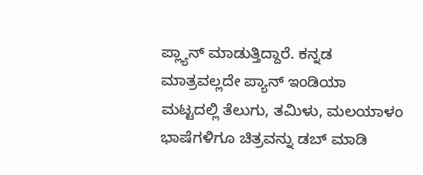ಪ್ಲ್ಯಾನ್ ಮಾಡುತ್ತಿದ್ದಾರೆ. ಕನ್ನಡ ಮಾತ್ರವಲ್ಲದೇ ಪ್ಯಾನ್ ಇಂಡಿಯಾ ಮಟ್ಟದಲ್ಲಿ ತೆಲುಗು, ತಮಿಳು, ಮಲಯಾಳಂ ಭಾಷೆಗಳಿಗೂ ಚಿತ್ರವನ್ನು ಡಬ್ ಮಾಡಿ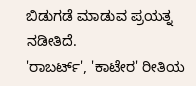ಬಿಡುಗಡೆ ಮಾಡುವ ಪ್ರಯತ್ನ ನಡೀತಿದೆ.
'ರಾಬರ್ಟ್', 'ಕಾಟೇರ' ರೀತಿಯ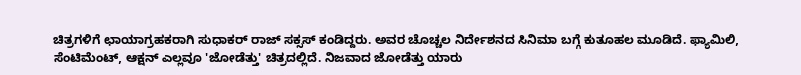ಚಿತ್ರಗಳಿಗೆ ಛಾಯಾಗ್ರಹಕರಾಗಿ ಸುಧಾಕರ್ ರಾಜ್ ಸಕ್ಸಸ್ ಕಂಡಿದ್ದರು. ಅವರ ಚೊಚ್ಚಲ ನಿರ್ದೇಶನದ ಸಿನಿಮಾ ಬಗ್ಗೆ ಕುತೂಹಲ ಮೂಡಿದೆ. ಫ್ಯಾಮಿಲಿ, ಸೆಂಟಿಮೆಂಟ್, ಆಕ್ಷನ್ ಎಲ್ಲವೂ 'ಜೋಡೆತ್ತು' ಚಿತ್ರದಲ್ಲಿದೆ. ನಿಜವಾದ ಜೋಡೆತ್ತು ಯಾರು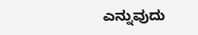ಎನ್ನುವುದು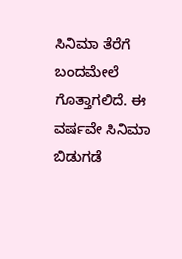ಸಿನಿಮಾ ತೆರೆಗೆ ಬಂದಮೇಲೆ ಗೊತ್ತಾಗಲಿದೆ. ಈ ವರ್ಷವೇ ಸಿನಿಮಾ ಬಿಡುಗಡೆ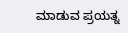ಮಾಡುವ ಪ್ರಯತ್ನ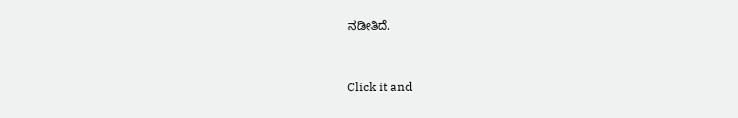ನಡೀತಿದೆ.


Click it and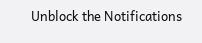Unblock the Notifications